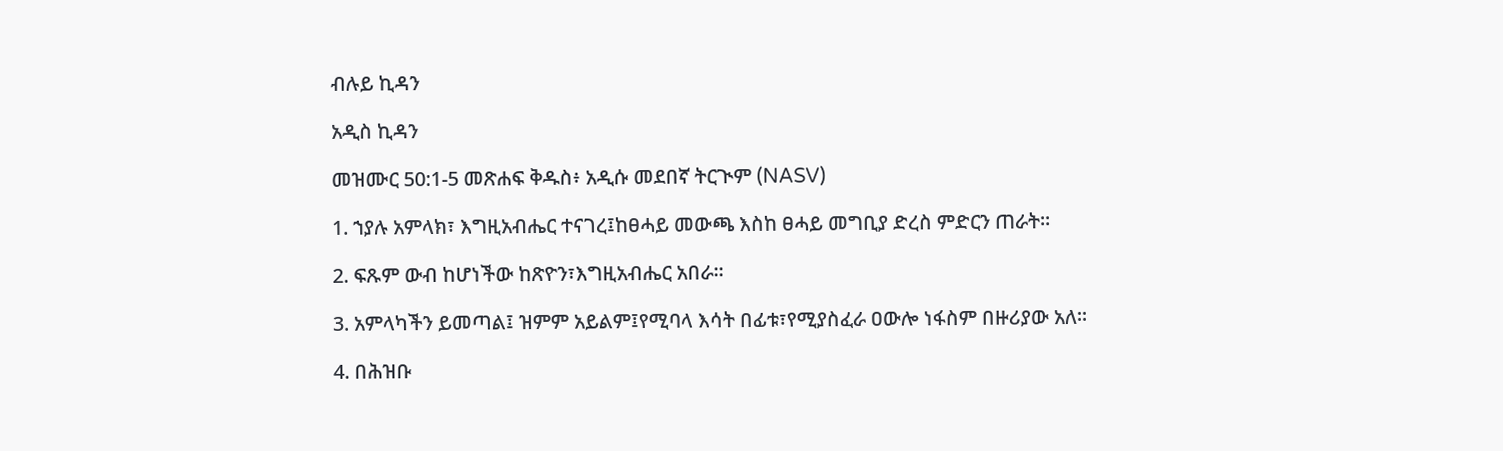ብሉይ ኪዳን

አዲስ ኪዳን

መዝሙር 50:1-5 መጽሐፍ ቅዱስ፥ አዲሱ መደበኛ ትርጒም (NASV)

1. ኀያሉ አምላክ፣ እግዚአብሔር ተናገረ፤ከፀሓይ መውጫ እስከ ፀሓይ መግቢያ ድረስ ምድርን ጠራት።

2. ፍጹም ውብ ከሆነችው ከጽዮን፣እግዚአብሔር አበራ።

3. አምላካችን ይመጣል፤ ዝምም አይልም፤የሚባላ እሳት በፊቱ፣የሚያስፈራ ዐውሎ ነፋስም በዙሪያው አለ።

4. በሕዝቡ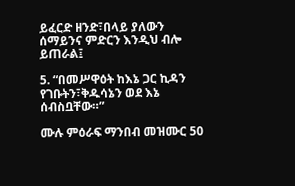ይፈርድ ዘንድ፣በላይ ያለውን ሰማይንና ምድርን እንዲህ ብሎ ይጠራል፤

5. “በመሥዋዕት ከእኔ ጋር ኪዳን የገቡትን፣ቅዱሳኔን ወደ እኔ ሰብስቧቸው።”

ሙሉ ምዕራፍ ማንበብ መዝሙር 50